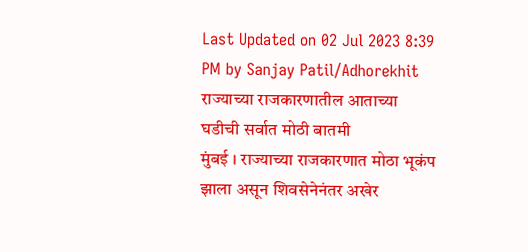Last Updated on 02 Jul 2023 8:39 PM by Sanjay Patil/Adhorekhit
राज्याच्या राजकारणातील आताच्या घडीची सर्वात मोठी बातमी
मुंबई । राज्याच्या राजकारणात मोठा भूकंप झाला असून शिवसेनेनंतर अखेर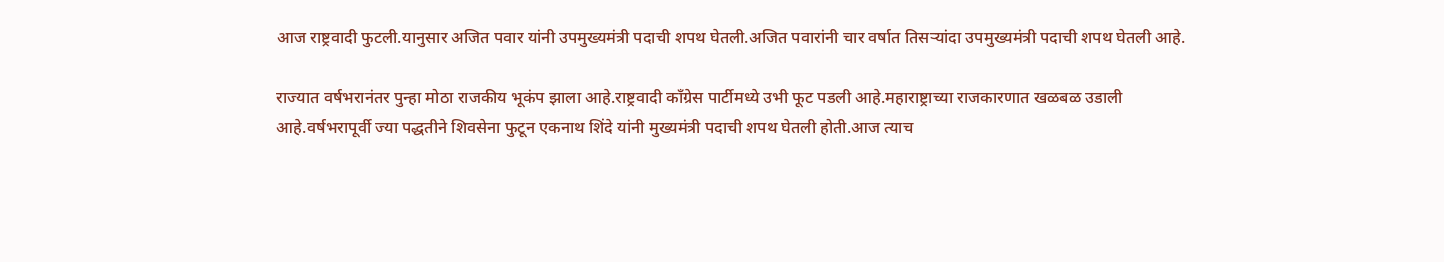आज राष्ट्रवादी फुटली.यानुसार अजित पवार यांनी उपमुख्यमंत्री पदाची शपथ घेतली.अजित पवारांनी चार वर्षात तिसऱ्यांदा उपमुख्यमंत्री पदाची शपथ घेतली आहे.

राज्यात वर्षभरानंतर पुन्हा मोठा राजकीय भूकंप झाला आहे.राष्ट्रवादी काँग्रेस पार्टीमध्ये उभी फूट पडली आहे.महाराष्ट्राच्या राजकारणात खळबळ उडाली आहे.वर्षभरापूर्वी ज्या पद्धतीने शिवसेना फुटून एकनाथ शिंदे यांनी मुख्यमंत्री पदाची शपथ घेतली होती.आज त्याच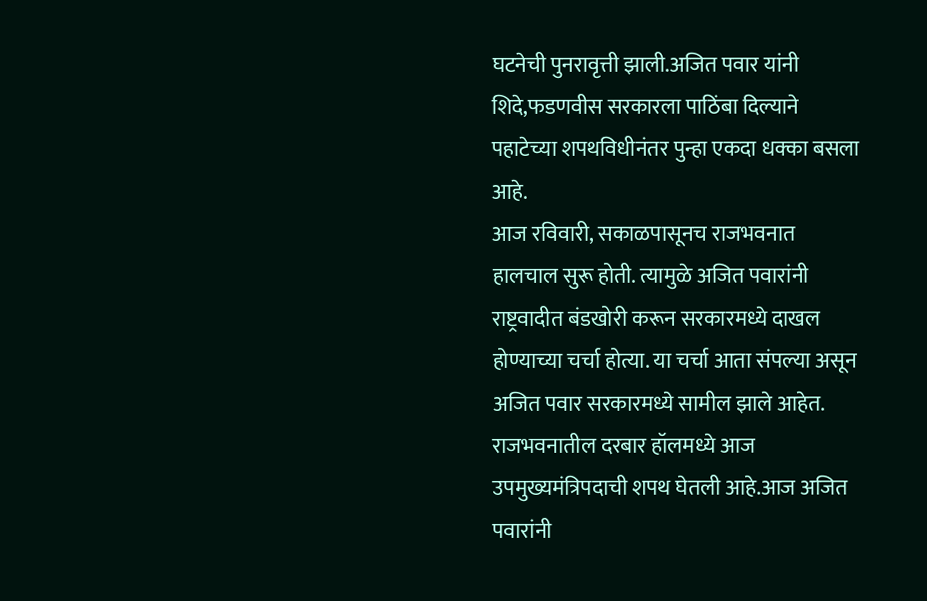घटनेची पुनरावृत्ती झाली.अजित पवार यांनी शिदे,फडणवीस सरकारला पाठिंबा दिल्याने पहाटेच्या शपथविधीनंतर पुन्हा एकदा धक्का बसला आहे.
आज रविवारी, सकाळपासूनच राजभवनात हालचाल सुरू होती. त्यामुळे अजित पवारांनी राष्ट्रवादीत बंडखोरी करून सरकारमध्ये दाखल होण्याच्या चर्चा होत्या. या चर्चा आता संपल्या असून अजित पवार सरकारमध्ये सामील झाले आहेत.
राजभवनातील दरबार हॉलमध्ये आज उपमुख्यमंत्रिपदाची शपथ घेतली आहे.आज अजित पवारांनी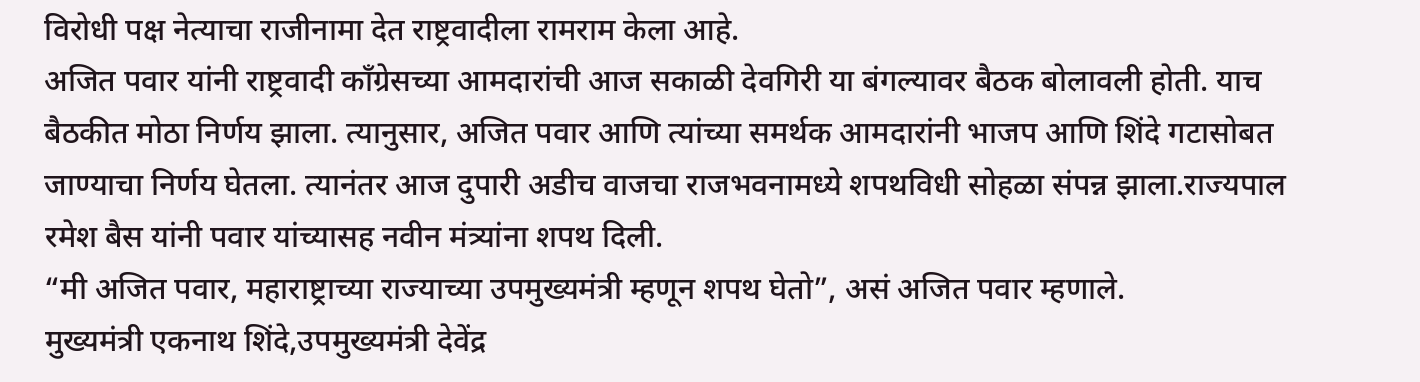विरोधी पक्ष नेत्याचा राजीनामा देत राष्ट्रवादीला रामराम केला आहे.
अजित पवार यांनी राष्ट्रवादी काँग्रेसच्या आमदारांची आज सकाळी देवगिरी या बंगल्यावर बैठक बोलावली होती. याच बैठकीत मोठा निर्णय झाला. त्यानुसार, अजित पवार आणि त्यांच्या समर्थक आमदारांनी भाजप आणि शिंदे गटासोबत जाण्याचा निर्णय घेतला. त्यानंतर आज दुपारी अडीच वाजचा राजभवनामध्ये शपथविधी सोहळा संपन्न झाला.राज्यपाल रमेश बैस यांनी पवार यांच्यासह नवीन मंत्र्यांना शपथ दिली.
“मी अजित पवार, महाराष्ट्राच्या राज्याच्या उपमुख्यमंत्री म्हणून शपथ घेतो”, असं अजित पवार म्हणाले.
मुख्यमंत्री एकनाथ शिंदे,उपमुख्यमंत्री देवेंद्र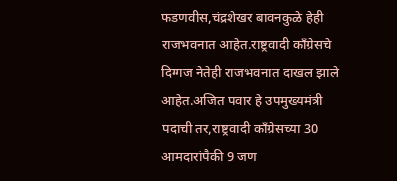फडणवीस,चंद्रशेखर बावनकुळे हेही राजभवनात आहेत.राष्ट्रवादी काँग्रेसचे दिग्गज नेतेही राजभवनात दाखल झाले आहेत.अजित पवार हे उपमुख्यमंत्री पदाची तर,राष्ट्रवादी काँग्रेसच्या 30 आमदारांपैकी 9 जण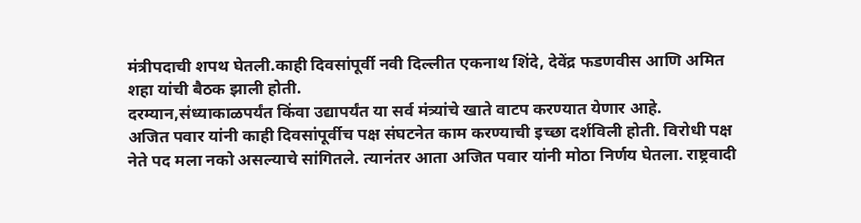मंत्रीपदाची शपथ घेतली.काही दिवसांपूर्वी नवी दिल्लीत एकनाथ शिंदे, देवेंद्र फडणवीस आणि अमित शहा यांची बैठक झाली होती.
दरम्यान,संध्याकाळपर्यंत किंवा उद्यापर्यंत या सर्व मंत्र्यांचे खाते वाटप करण्यात येणार आहे.
अजित पवार यांनी काही दिवसांपूर्वीच पक्ष संघटनेत काम करण्याची इच्छा दर्शविली होती. विरोधी पक्ष नेते पद मला नको असल्याचे सांगितले. त्यानंतर आता अजित पवार यांनी मोठा निर्णय घेतला. राष्ट्रवादी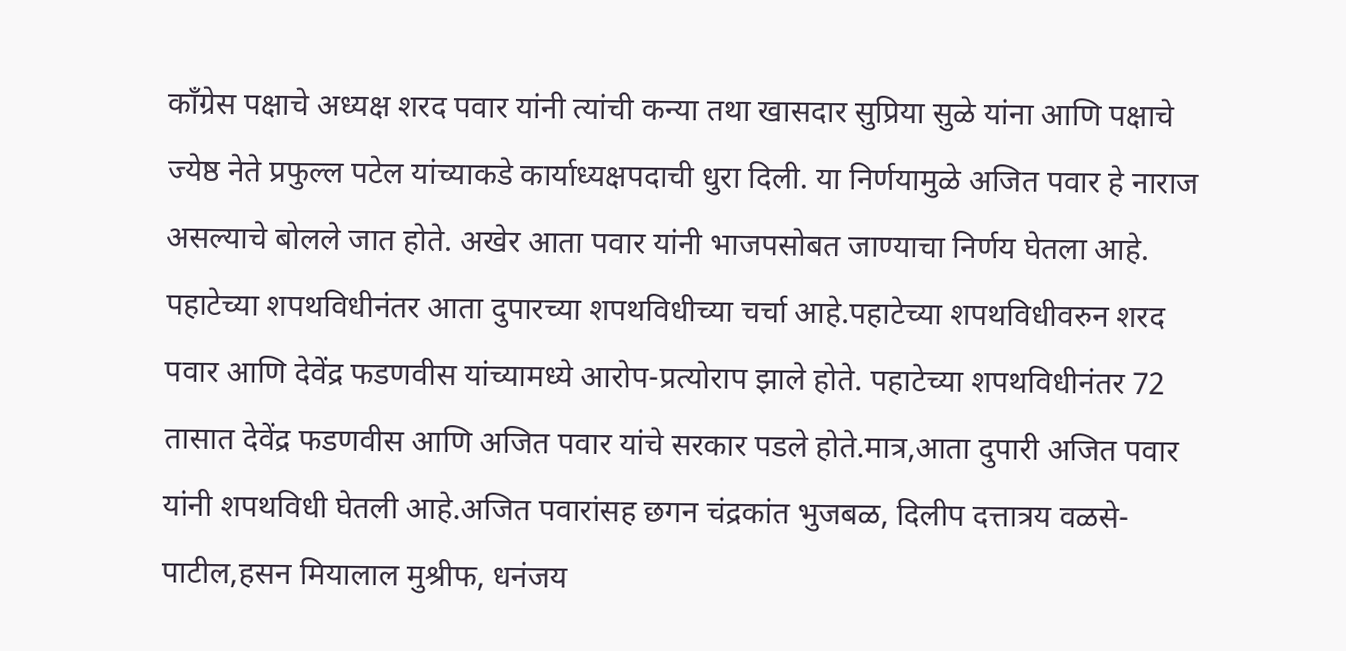काँग्रेस पक्षाचे अध्यक्ष शरद पवार यांनी त्यांची कन्या तथा खासदार सुप्रिया सुळे यांना आणि पक्षाचे ज्येष्ठ नेते प्रफुल्ल पटेल यांच्याकडे कार्याध्यक्षपदाची धुरा दिली. या निर्णयामुळे अजित पवार हे नाराज असल्याचे बोलले जात होते. अखेर आता पवार यांनी भाजपसोबत जाण्याचा निर्णय घेतला आहे.
पहाटेच्या शपथविधीनंतर आता दुपारच्या शपथविधीच्या चर्चा आहे.पहाटेच्या शपथविधीवरुन शरद पवार आणि देवेंद्र फडणवीस यांच्यामध्ये आरोप-प्रत्योराप झाले होते. पहाटेच्या शपथविधीनंतर 72 तासात देवेंद्र फडणवीस आणि अजित पवार यांचे सरकार पडले होते.मात्र,आता दुपारी अजित पवार यांनी शपथविधी घेतली आहे.अजित पवारांसह छगन चंद्रकांत भुजबळ, दिलीप दत्तात्रय वळसे-पाटील,हसन मियालाल मुश्रीफ, धनंजय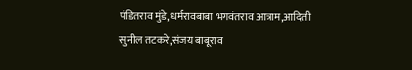पंडितराव मुंडे,धर्मरावबाबा भगवंतराव आत्राम,आदिती सुनील तटकरे,संजय बाबूराव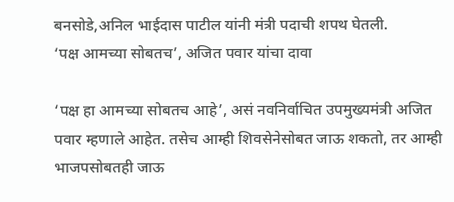बनसोडे,अनिल भाईदास पाटील यांनी मंत्री पदाची शपथ घेतली.
‘पक्ष आमच्या सोबतच’, अजित पवार यांचा दावा

‘पक्ष हा आमच्या सोबतच आहे’, असं नवनिर्वाचित उपमुख्यमंत्री अजित पवार म्हणाले आहेत. तसेच आम्ही शिवसेनेसोबत जाऊ शकतो, तर आम्ही भाजपसोबतही जाऊ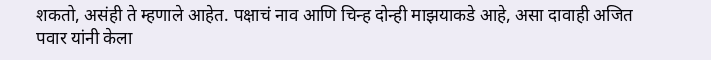शकतो, असंही ते म्हणाले आहेत. पक्षाचं नाव आणि चिन्ह दोन्ही माझयाकडे आहे, असा दावाही अजित पवार यांनी केला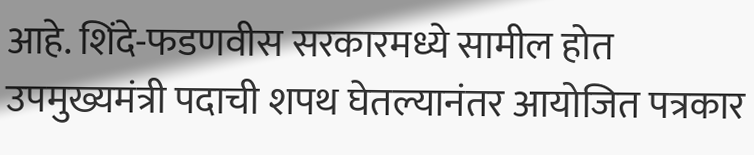आहे. शिंदे-फडणवीस सरकारमध्ये सामील होत उपमुख्यमंत्री पदाची शपथ घेतल्यानंतर आयोजित पत्रकार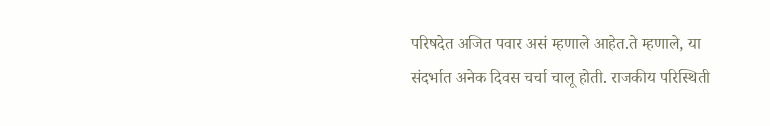परिषदेत अजित पवार असं म्हणाले आहेत.ते म्हणाले, या संदर्भात अनेक दिवस चर्चा चालू होती. राजकीय परिस्थिती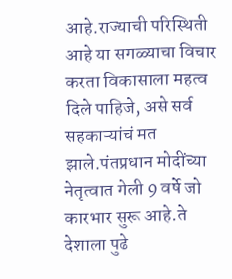आहे.राज्याची परिस्थिती आहे या सगळ्याचा विचार करता विकासाला महत्व दिले पाहिजे, असे सर्व सहकाऱ्यांचं मत झाले.पंतप्रधान मोदींच्या नेतृत्वात गेली 9 वर्षे जो कारभार सुरू आहे.ते देशाला पुढे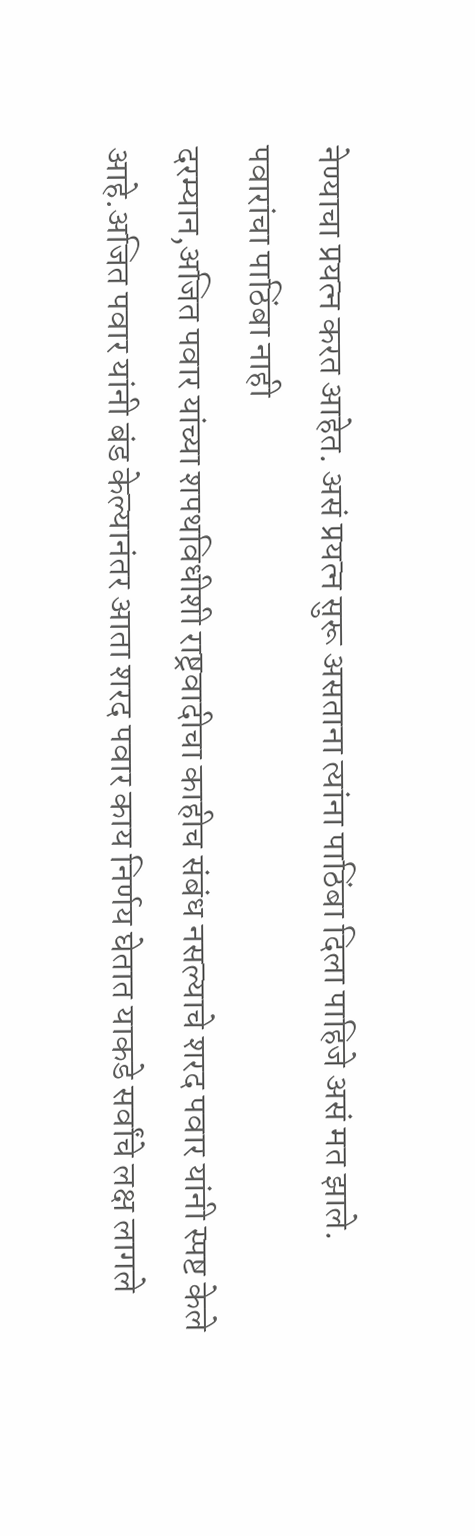नेण्याचा प्रयत्न करत आहेत. असं प्रयत्न सुरू असताना त्यांना पाठिंबा दिला पाहिजे असं मत झाले.
पवारांचा पाठिंबा नाही
दरम्यान,अजित पवार यांच्या शपथविधीशी राष्ट्रवादीचा काहीच संबंध नसल्याचे शरद पवार यांनी स्पष्ट केले आहे.अजित पवार यांनी बंड केल्यानंतर आता शरद पवार काय निर्णय घेतात याकडे सर्वांचे लक्ष लागले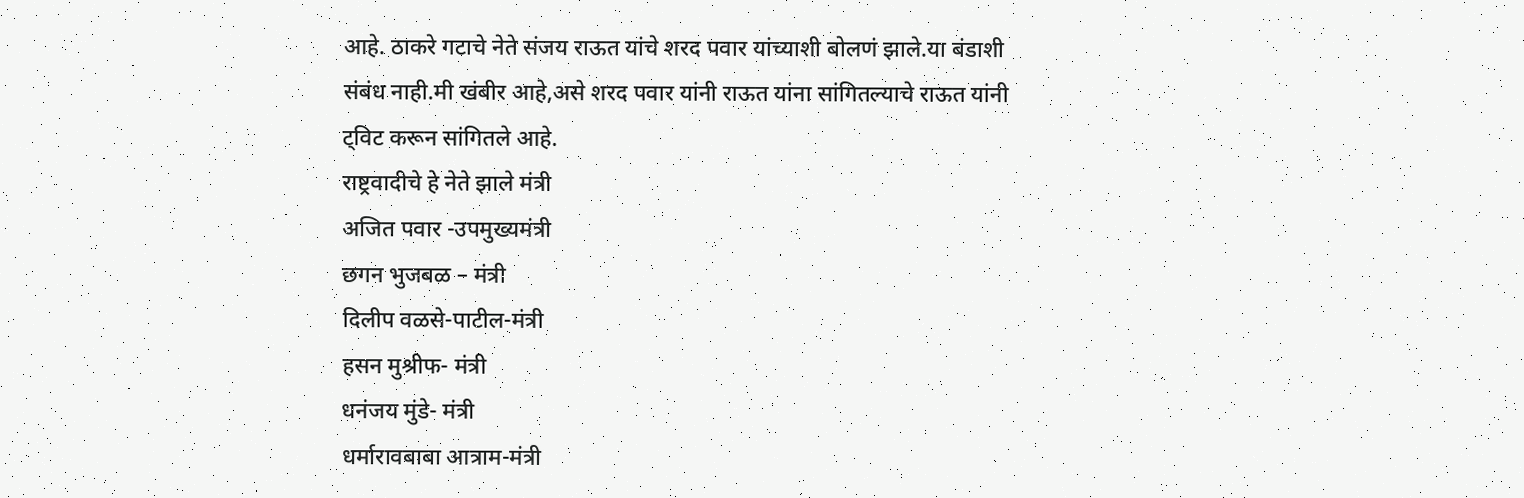आहे. ठाकरे गटाचे नेते संजय राऊत यांचे शरद पवार यांच्याशी बोलणं झाले.या बंडाशी संबंध नाही.मी खंबीर आहे,असे शरद पवार यांनी राऊत यांना सांगितल्याचे राऊत यांनी ट्विट करून सांगितले आहे.
राष्ट्रवादीचे हे नेते झाले मंत्री
अजित पवार -उपमुख्यमंत्री
छगन भुजबळ – मंत्री
दिलीप वळसे-पाटील-मंत्री
हसन मुश्रीफ- मंत्री
धनंजय मुंडे- मंत्री
धर्मारावबाबा आत्राम-मंत्री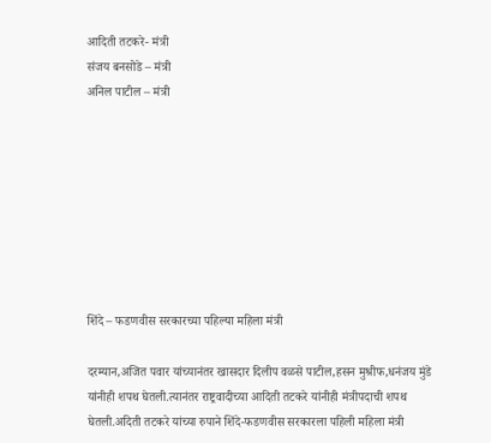आदिती तटकरे- मंत्री
संजय बनसोडे – मंत्री
अनिल पाटील – मंत्री








शिंदे – फडणवीस सरकारच्या पहिल्या महिला मंत्री

दरम्यान,अजित पवार यांच्यानंतर खासदार दिलीप वळसे पाटील,हसन मुश्रीफ,धनंजय मुंडे यांनीही शपथ घेतली.त्यानंतर राष्ट्रवादीच्या आदिती तटकरे यांनीही मंत्रीपदाची शपथ घेतली.अदिती तटकरे यांच्या रुपाने शिंदे-फडणवीस सरकारला पहिली महिला मंत्री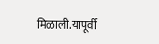मिळाली.यापूर्वी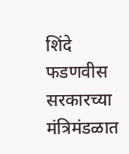शिंदे फडणवीस सरकारच्या मंत्रिमंडळात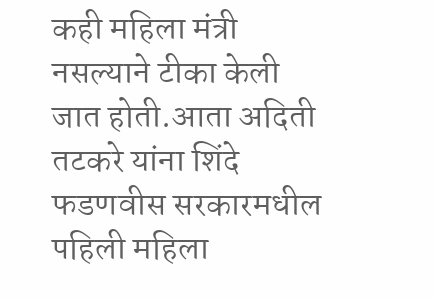कही महिला मंत्री नसल्याने टीका केली जात होती.आता अदिती तटकरे यांना शिंदे फडणवीस सरकारमधील पहिली महिला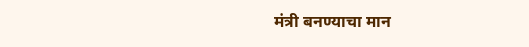मंत्री बनण्याचा मान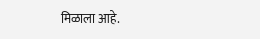मिळाला आहे.